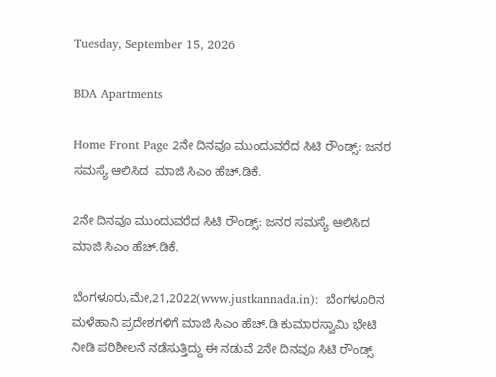Tuesday, September 15, 2026

BDA Apartments

Home Front Page 2ನೇ ದಿನವೂ ಮುಂದುವರೆದ ಸಿಟಿ ರೌಂಡ್ಸ್: ಜನರ ಸಮಸ್ಯೆ ಆಲಿಸಿದ  ಮಾಜಿ ಸಿಎಂ ಹೆಚ್.ಡಿಕೆ.

2ನೇ ದಿನವೂ ಮುಂದುವರೆದ ಸಿಟಿ ರೌಂಡ್ಸ್: ಜನರ ಸಮಸ್ಯೆ ಆಲಿಸಿದ  ಮಾಜಿ ಸಿಎಂ ಹೆಚ್.ಡಿಕೆ.

ಬೆಂಗಳೂರು,ಮೇ,21,2022(www.justkannada.in):  ಬೆಂಗಳೂರಿನ ಮಳೆಹಾನಿ ಪ್ರದೇಶಗಳಿಗೆ ಮಾಜಿ ಸಿಎಂ ಹೆಚ್.ಡಿ ಕುಮಾರಸ್ವಾಮಿ ಭೇಟಿ ನೀಡಿ ಪರಿಶೀಲನೆ ನಡೆಸುತ್ತಿದ್ದು ಈ ನಡುವೆ 2ನೇ ದಿನವೂ ಸಿಟಿ ರೌಂಡ್ಸ್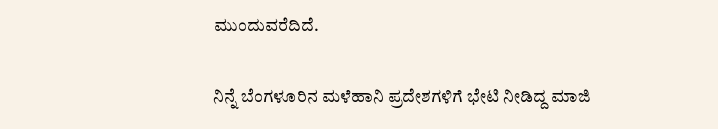ಮುಂದುವರೆದಿದೆ.

ನಿನ್ನೆ ಬೆಂಗಳೂರಿನ ಮಳೆಹಾನಿ ಪ್ರದೇಶಗಳಿಗೆ ಭೇಟಿ ನೀಡಿದ್ದ ಮಾಜಿ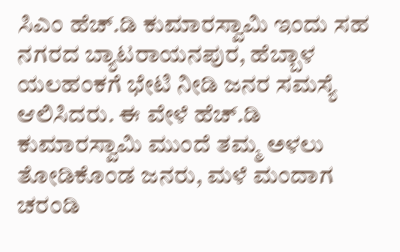ಸಿಎಂ ಹೆಚ್.ಡಿ ಕುಮಾರಸ್ವಾಮಿ ಇಂದು ಸಹ ನಗರದ ಬ್ಯಾಟರಾಯನಪುರ, ಹೆಬ್ಬಾಳ ಯಲಹಂಕಗೆ ಭೇಟಿ ನೀಡಿ ಜನರ ಸಮಸ್ಯೆ ಆಲಿಸಿದರು. ಈ ವೇಳೆ ಹೆಚ್.ಡಿ ಕುಮಾರಸ್ವಾಮಿ ಮುಂದೆ ತಮ್ಮ ಅಳಲು ತೋಡಿಕೊಂಡ ಜನರು, ಮಳೆ ಮಂದಾಗ ಚರಂಡಿ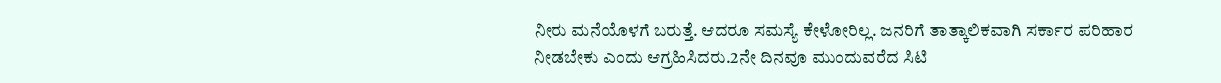ನೀರು ಮನೆಯೊಳಗೆ ಬರುತ್ತೆ. ಆದರೂ ಸಮಸ್ಯೆ ಕೇಳೋರಿಲ್ಲ. ಜನರಿಗೆ ತಾತ್ಕಾಲಿಕವಾಗಿ ಸರ್ಕಾರ ಪರಿಹಾರ ನೀಡಬೇಕು ಎಂದು ಆಗ್ರಹಿಸಿದರು.2ನೇ ದಿನವೂ ಮುಂದುವರೆದ ಸಿಟಿ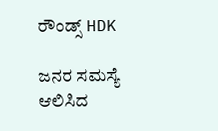ರೌಂಡ್ಸ್ HDK

ಜನರ ಸಮಸ್ಯೆ ಆಲಿಸಿದ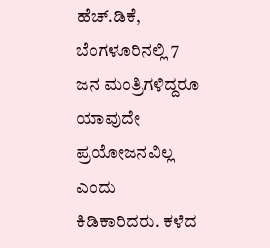ಹೆಚ್.ಡಿಕೆ, ಬೆಂಗಳೂರಿನಲ್ಲಿ 7 ಜನ ಮಂತ್ರಿಗಳಿದ್ದರೂ ಯಾವುದೇ ಪ್ರಯೋಜನವಿಲ್ಲ ಎಂದು ಕಿಡಿಕಾರಿದರು. ಕಳೆದ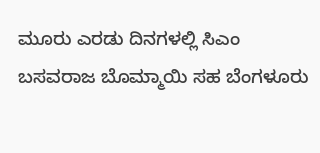ಮೂರು ಎರಡು ದಿನಗಳಲ್ಲಿ ಸಿಎಂ ಬಸವರಾಜ ಬೊಮ್ಮಾಯಿ ಸಹ ಬೆಂಗಳೂರು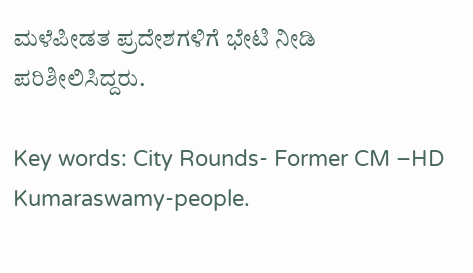ಮಳೆಪೀಡತ ಪ್ರದೇಶಗಳಿಗೆ ಭೇಟಿ ನೀಡಿ ಪರಿಶೀಲಿಸಿದ್ದರು.

Key words: City Rounds- Former CM –HD Kumaraswamy-people.